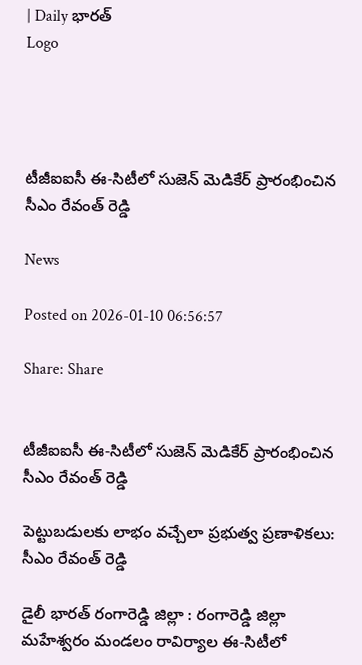| Daily భారత్
Logo




టీజీఐఐసీ ఈ-సిటీలో సుజెన్ మెడికేర్ ప్రారంభించిన సీఎం రేవంత్ రెడ్డి

News

Posted on 2026-01-10 06:56:57

Share: Share


టీజీఐఐసీ ఈ-సిటీలో సుజెన్ మెడికేర్ ప్రారంభించిన  సీఎం రేవంత్ రెడ్డి

పెట్టుబడులకు లాభం వచ్చేలా ప్రభుత్వ ప్రణాళికలు: సీఎం రేవంత్‌ రెడ్డి

డైలీ భారత్ రంగారెడ్డి జిల్లా : రంగారెడ్డి జిల్లా మహేశ్వరం మండలం రావిర్యాల ఈ-సిటీలో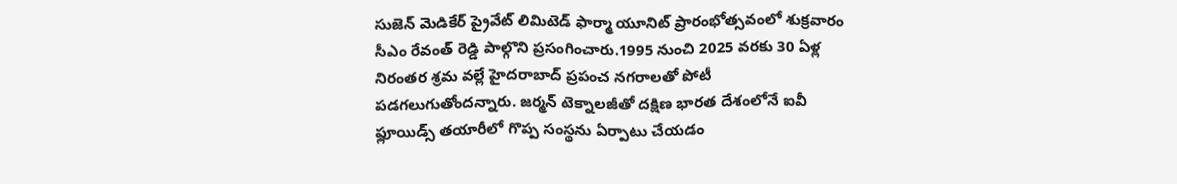సుజెన్ మెడికేర్ ప్రైవేట్ లిమిటెడ్ ఫార్మా యూనిట్ ప్రారంభోత్సవంలో శుక్రవారం సీఎం రేవంత్ రెడ్డి పాల్గొని ప్రసంగించారు.1995 నుంచి 2025 వరకు 30 ఏళ్ల నిరంతర శ్రమ వల్లే హైదరాబాద్ ప్రపంచ నగరాలతో పోటీ పడగలుగుతోందన్నారు. జర్మన్ టెక్నాలజీతో దక్షిణ భారత దేశంలోనే ఐవీ ఫ్లూయిడ్స్ తయారీలో గొప్ప సంస్థను ఏర్పాటు చేయడం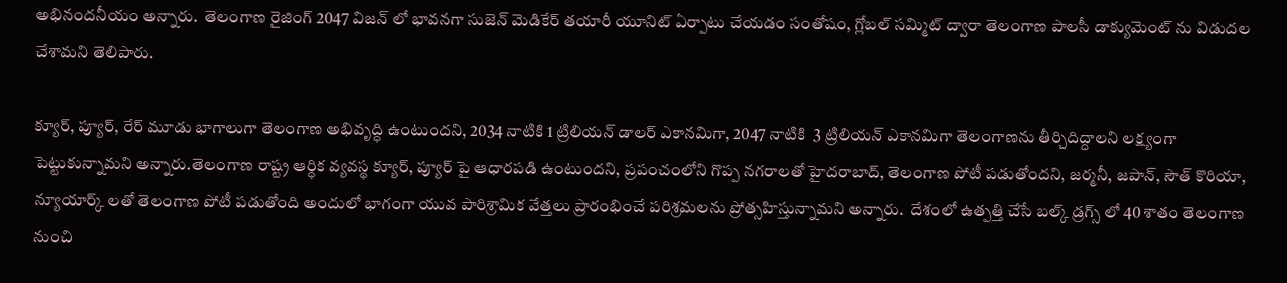అభినందనీయం అన్నారు.  తెలంగాణ రైజింగ్ 2047 విజన్ లో భావనగా సుజెన్ మెడికేర్ తయారీ యూనిట్ ఏర్పాటు చేయడం సంతోషం, గ్లోబల్ సమ్మిట్ ద్వారా తెలంగాణ పాలసీ డాక్యుమెంట్ ను విడుదల చేశామని తెలిపారు.

క్యూర్, ప్యూర్, రేర్ మూడు భాగాలుగా తెలంగాణ అభివృద్ధి ఉంటుందని, 2034 నాటికి 1 ట్రిలియన్ డాలర్ ఎకానమిగా, 2047 నాటికి  3 ట్రిలియన్ ఎకానమిగా తెలంగాణను తీర్చిదిద్దాలని లక్ష్యంగా పెట్టుకున్నామని అన్నారు.తెలంగాణ రాష్ట్ర ఆర్ధిక వ్యవస్థ క్యూర్, ప్యూర్ పై ఆధారపడి ఉంటుందని, ప్రపంచంలోని గొప్ప నగరాలతో హైదరాబాద్, తెలంగాణ పోటీ పడుతోందని, జర్మనీ, జపాన్, సౌత్ కొరియా, న్యూయార్క్ లతో తెలంగాణ పోటీ పడుతోంది అందులో భాగంగా యువ పారిశ్రామిక వేత్తలు ప్రారంభించే పరిశ్రమలను ప్రోత్సహిస్తున్నామని అన్నారు.  దేశంలో ఉత్పత్తి చేసే బల్క్ డ్రగ్స్ లో 40 శాతం తెలంగాణ నుంచి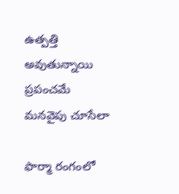ఉత్పత్తి అవుతున్నాయి ప్రపంచమే మనవైపు చూసేలా

ఫార్మా రంగంలో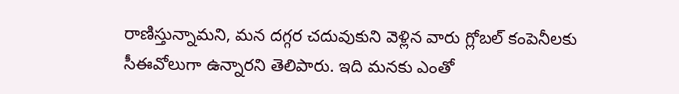రాణిస్తున్నామని, మన దగ్గర చదువుకుని వెళ్లిన వారు గ్లోబల్ కంపెనీలకు సీఈవోలుగా ఉన్నారని తెలిపారు. ఇది మనకు ఎంతో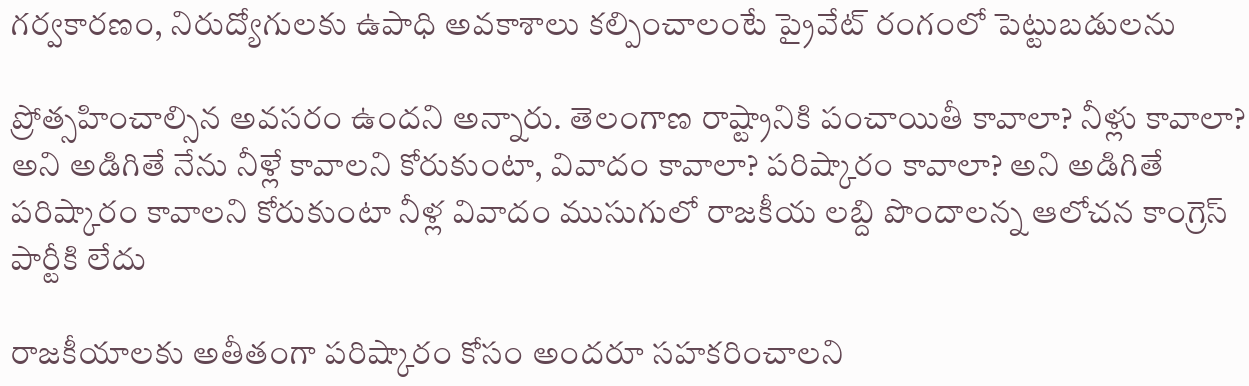గర్వకారణం, నిరుద్యోగులకు ఉపాధి అవకాశాలు కల్పించాలంటే ప్రైవేట్ రంగంలో పెట్టుబడులను

ప్రోత్సహించాల్సిన అవసరం ఉందని అన్నారు. తెలంగాణ రాష్ట్రానికి పంచాయితీ కావాలా? నీళ్లు కావాలా? అని అడిగితే నేను నీళ్లే కావాలని కోరుకుంటా, వివాదం కావాలా? పరిష్కారం కావాలా? అని అడిగితే పరిష్కారం కావాలని కోరుకుంటా నీళ్ల వివాదం ముసుగులో రాజకీయ లబ్ది పొందాలన్న ఆలోచన కాంగ్రెస్ పార్టీకి లేదు

రాజకీయాలకు అతీతంగా పరిష్కారం కోసం అందరూ సహకరించాలని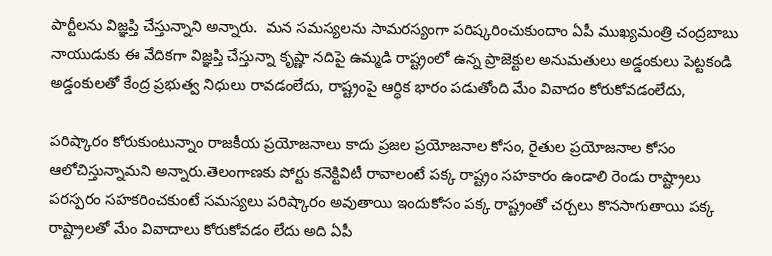పార్టీలను విజ్ఞప్తి చేస్తున్నాని అన్నారు.  మన సమస్యలను సామరస్యంగా పరిష్కరించుకుందాం ఏపీ ముఖ్యమంత్రి చంద్రబాబు నాయుడుకు ఈ వేదికగా విజ్ఞప్తి చేస్తున్నా కృష్ణా నదిపై ఉమ్మడి రాష్ట్రంలో ఉన్న ప్రాజెక్టుల అనుమతులు అడ్డంకులు పెట్టకండి అడ్డంకులతో కేంద్ర ప్రభుత్వ నిధులు రావడంలేదు, రాష్ట్రంపై ఆర్ధిక భారం పడుతోంది మేం వివాదం కోరుకోవడంలేదు,

పరిష్కారం కోరుకుంటున్నాం రాజకీయ ప్రయోజనాలు కాదు ప్రజల ప్రయోజనాల కోసం, రైతుల ప్రయోజనాల కోసం ఆలోచిస్తున్నామని అన్నారు.తెలంగాణకు పోర్టు కనెక్టివిటీ రావాలంటే పక్క రాష్ట్రం సహకారం ఉండాలి రెండు రాష్ట్రాలు పరస్పరం సహకరించకుంటే సమస్యలు పరిష్కారం అవుతాయి ఇందుకోసం పక్క రాష్ట్రంతో చర్చలు కొనసాగుతాయి పక్క రాష్ట్రాలతో మేం వివాదాలు కోరుకోవడం లేదు అది ఏపీ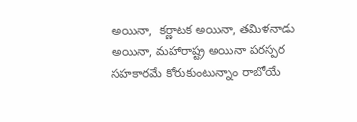అయినా,  కర్ణాటక అయినా, తమిళనాడు అయినా, మహారాష్ట్ర అయినా పరస్పర సహకారమే కోరుకుంటున్నాం రాబోయే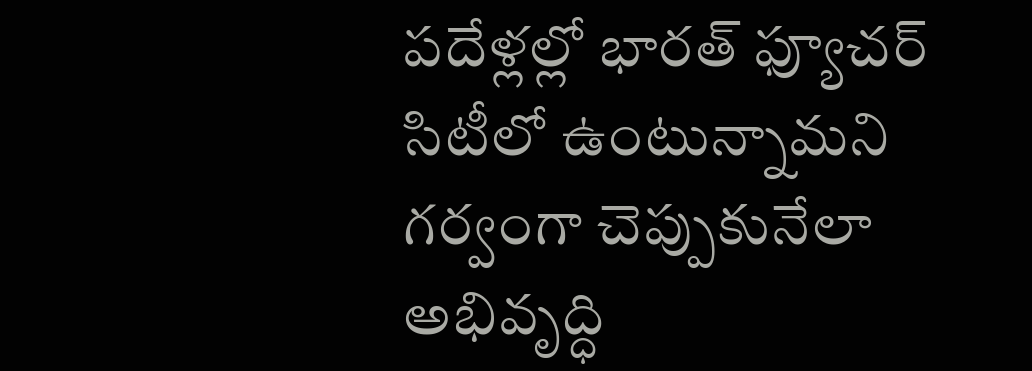పదేళ్లల్లో భారత్ ఫ్యూచర్ సిటీలో ఉంటున్నామని గర్వంగా చెప్పుకునేలా అభివృద్ధి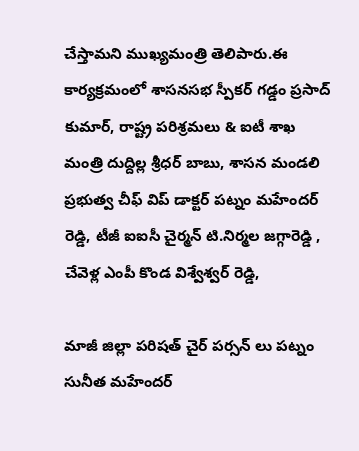చేస్తామని ముఖ్యమంత్రి తెలిపారు.ఈ కార్యక్రమంలో శాసనసభ స్పీకర్ గడ్డం ప్రసాద్ కుమార్, రాష్ట్ర పరిశ్రమలు & ఐటీ శాఖ మంత్రి దుద్దిల్ల శ్రీధర్ బాబు, శాసన మండలి ప్రభుత్వ చీఫ్ విప్ డాక్టర్ పట్నం మహేందర్ రెడ్డి, టీజీ ఐఐసీ చైర్మన్ టి.నిర్మల జగ్గారెడ్డి , చేవెళ్ల ఎంపీ కొండ విశ్వేశ్వర్ రెడ్డి,

మాజీ జిల్లా పరిషత్ చైర్ పర్సన్ లు పట్నం సునీత మహేందర్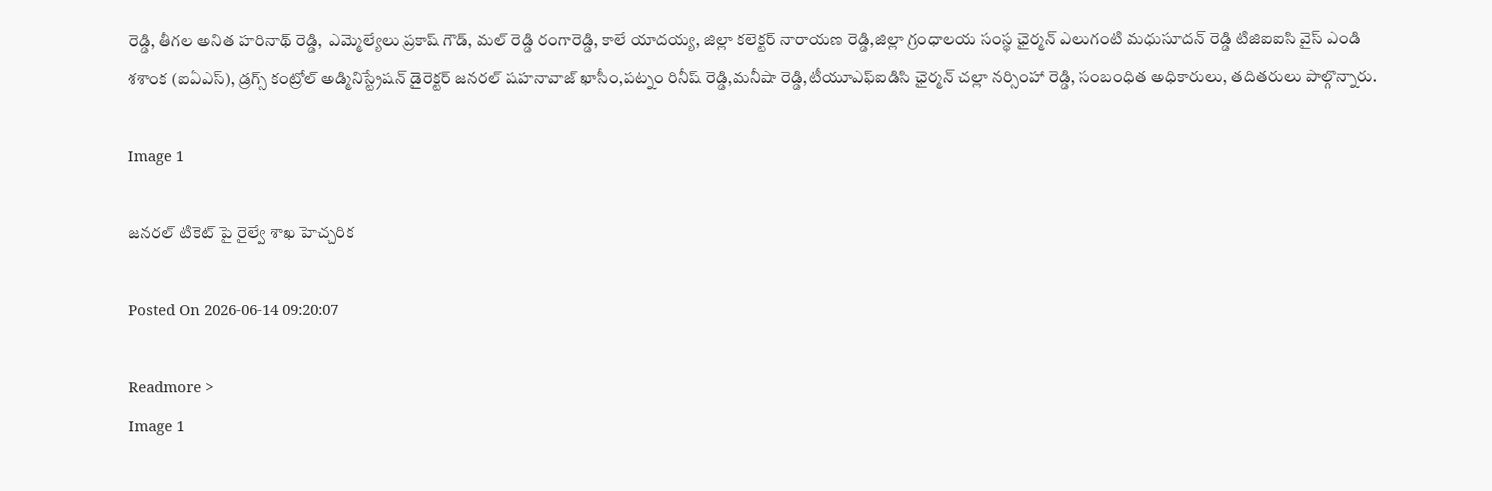రెడ్డి, తీగల అనిత హరినాథ్ రెడ్డి,  ఎమ్మెల్యేలు ప్రకాష్ గౌడ్, మల్ రెడ్డి రంగారెడ్డి, కాలే యాదయ్య, జిల్లా కలెక్టర్ నారాయణ రెడ్డి,జిల్లా గ్రంధాలయ సంస్థ ఛైర్మన్ ఎలుగంటి మధుసూదన్ రెడ్డి టిజిఐఐసి వైస్ ఎండి శశాంక (ఐఏఎస్), డ్రగ్స్ కంట్రోల్ అడ్మినిస్ట్రేషన్ డైరెక్టర్ జనరల్ షహనావాజ్ ఖాసీం,పట్నం రినీష్ రెడ్డి,మనీషా రెడ్డి,టీయూఎఫ్ఐడిసి ఛైర్మన్ చల్లా నర్సింహా రెడ్డి, సంబంధిత అధికారులు, తదితరులు పాల్గొన్నారు.

Image 1

జనరల్ టికెట్ పై రైల్వే శాఖ హెచ్చరిక

Posted On 2026-06-14 09:20:07

Readmore >
Image 1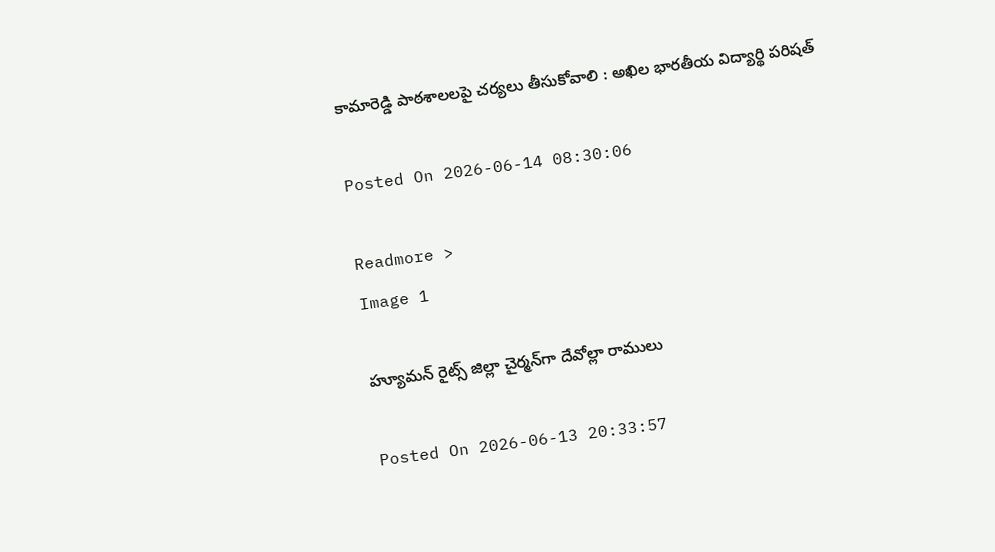కామారెడ్డి పాఠశాలలపై చర్యలు తీసుకోవాలి : అఖిల భారతీయ విద్యార్థి పరిషత్

Posted On 2026-06-14 08:30:06

Readmore >
Image 1

హ్యూమన్‌ రైట్స్‌ జిల్లా చైర్మన్‌గా దేవోల్లా రాములు

Posted On 2026-06-13 20:33:57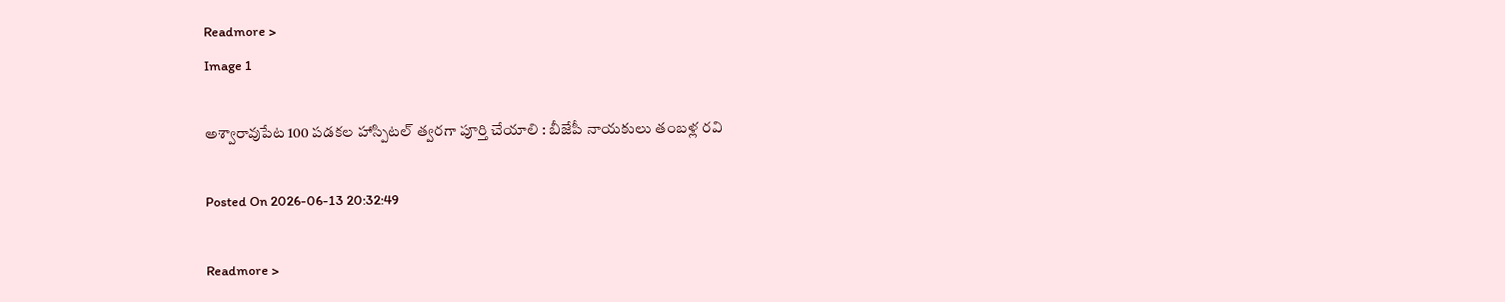Readmore >
Image 1

అశ్వారావుపేట 100 పడకల హాస్పిటల్ త్వరగా పూర్తి చేయాలి : బీజేపీ నాయకులు తంబళ్ల రవి

Posted On 2026-06-13 20:32:49

Readmore >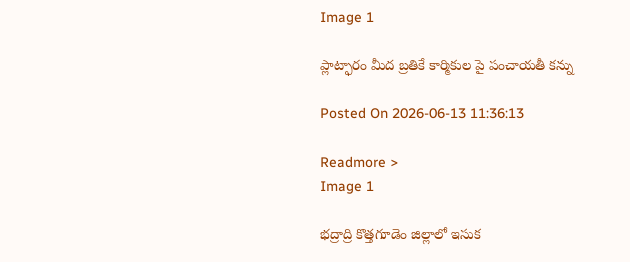Image 1

ప్లాట్ఫారం మీద బ్రతికే కార్మికుల పై పంచాయతీ కన్ను

Posted On 2026-06-13 11:36:13

Readmore >
Image 1

భద్రాద్రి కొత్తగూడెం జిల్లాలో ఇసుక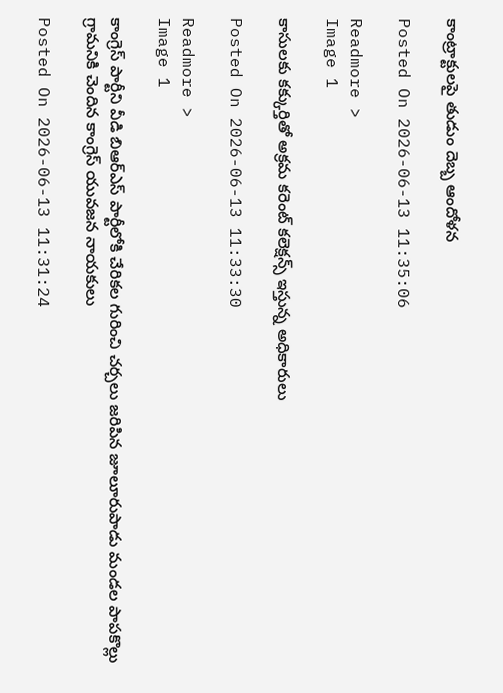కాంట్రాక్టులపై తుడుం దెబ్బ ఆందోళన

Posted On 2026-06-13 11:35:06

Readmore >
Image 1

కాసులకు కక్కుర్తితో అక్రమ కరెంట్ కలెక్షన్స్ ఇస్తున్న అధికారులు

Posted On 2026-06-13 11:33:30

Readmore >
Image 1

కాంగ్రెస్ పార్టీని వీడి బిఆర్ఎస్ పార్టీలోకి చేరికల గురించి చర్చలు జరిపిన జూలూరుపాడు మండల పాపకొల్లు గ్రామనికి చెందిన కాంగ్రెస్ యువజన నాయకులు

Posted On 2026-06-13 11:31:24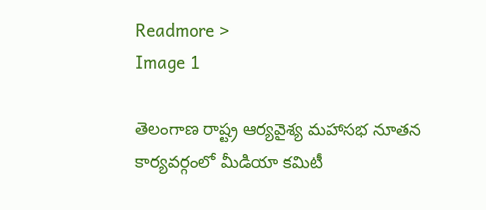Readmore >
Image 1

తెలంగాణ రాష్ట్ర ఆర్యవైశ్య మహాసభ నూతన కార్యవర్గంలో మీడియా కమిటీ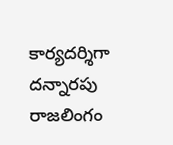కార్యదర్శిగా దన్నారపు రాజలింగం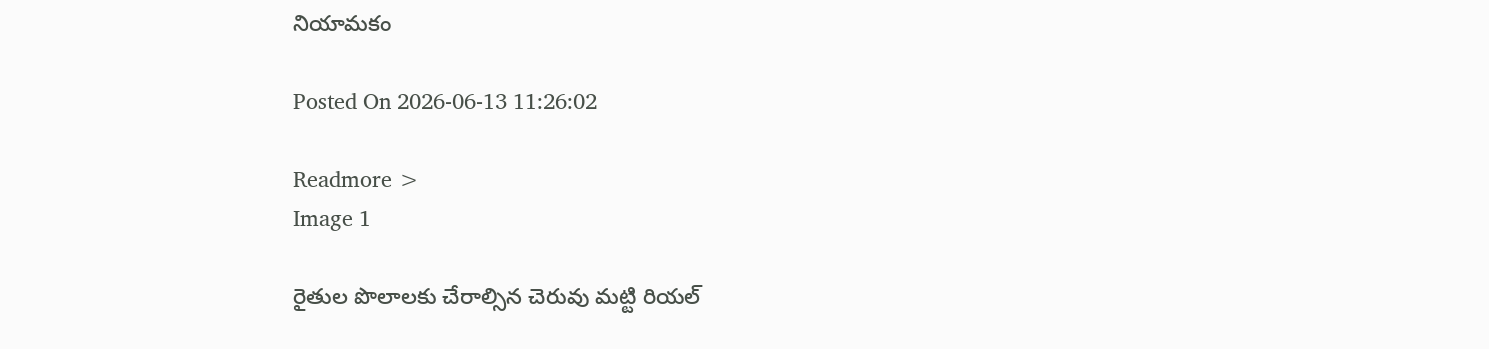నియామకం

Posted On 2026-06-13 11:26:02

Readmore >
Image 1

రైతుల పొలాలకు చేరాల్సిన చెరువు మట్టి రియల్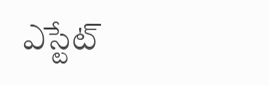ఎస్టేట్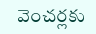వెంచర్లకు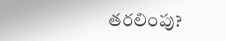తరలింపు?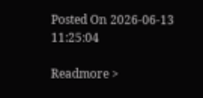Posted On 2026-06-13 11:25:04

Readmore >